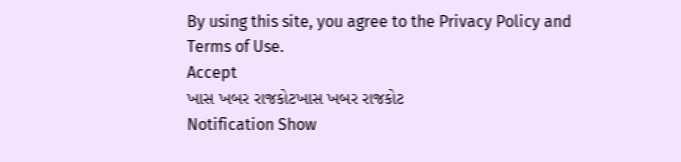By using this site, you agree to the Privacy Policy and Terms of Use.
Accept
ખાસ ખબર રાજકોટખાસ ખબર રાજકોટ
Notification Show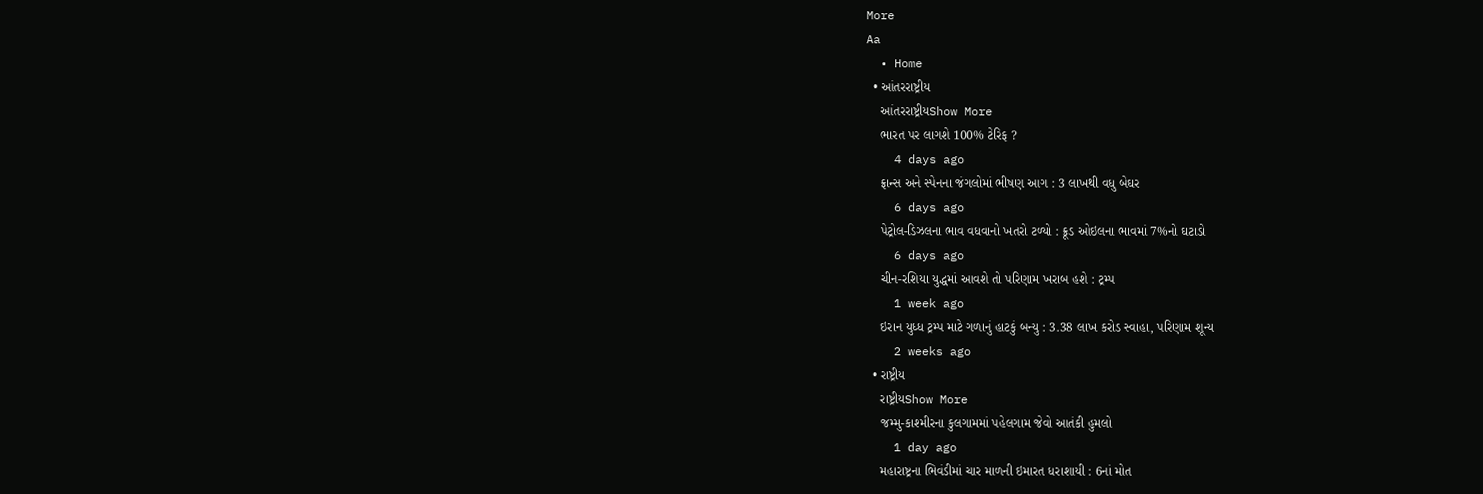More
Aa
  • Home
  • આંતરરાષ્ટ્રીય
    આંતરરાષ્ટ્રીયShow More
    ભારત પર લાગશે 100% ટેરિફ ?
    4 days ago
    ફ્રાન્સ અને સ્પેનના જંગલોમાં ભીષણ આગ : 3 લાખથી વધુ બેઘર
    6 days ago
    પેટ્રોલ-ડિઝલના ભાવ વધવાનો ખતરો ટળ્યો : ક્રૂડ ઓઇલના ભાવમાં 7%નો ઘટાડો
    6 days ago
    ચીન-રશિયા યુદ્ધમાં આવશે તો પરિણામ ખરાબ હશે : ટ્રમ્પ
    1 week ago
    ઇરાન યુધ્ધ ટ્રમ્પ માટે ગળાનું હાટકું બન્યુ : 3.38 લાખ કરોડ સ્વાહા, પરિણામ શૂન્ય
    2 weeks ago
  • રાષ્ટ્રીય
    રાષ્ટ્રીયShow More
    જમ્મુ-કાશ્મીરના કુલગામમાં પહેલગામ જેવો આતંકી હુમલો
    1 day ago
    મહારાષ્ટ્રના ભિવંડીમાં ચાર માળની ઇમારત ધરાશાયી : 6નાં મોત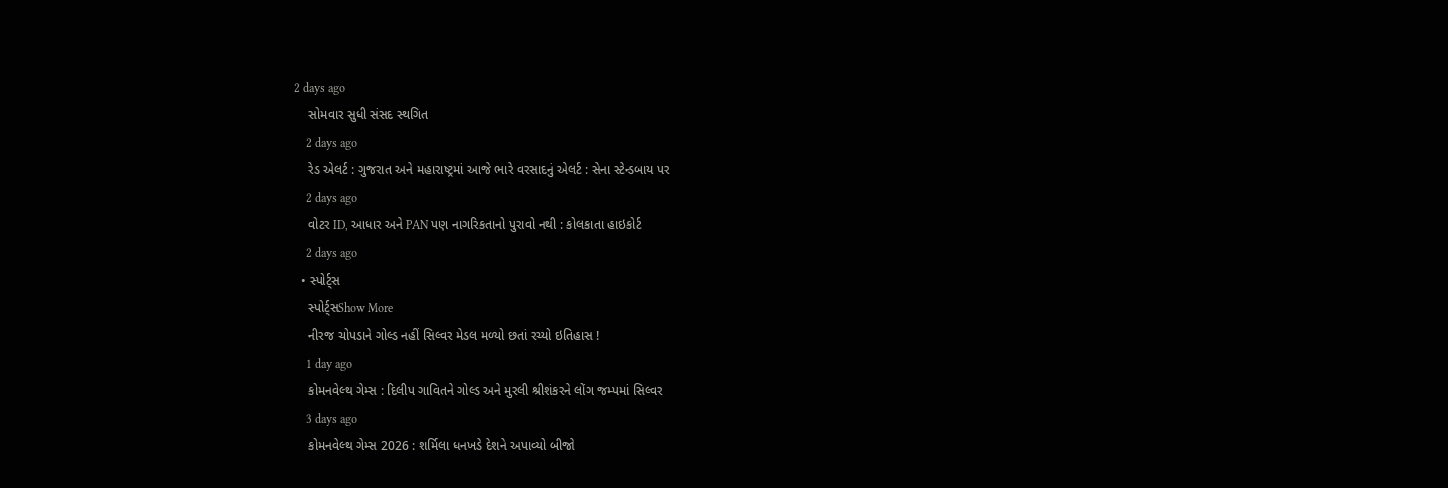2 days ago
    સોમવાર સુધી સંસદ સ્થગિત
    2 days ago
    રેડ એલર્ટ : ગુજરાત અને મહારાષ્ટ્રમાં આજે ભારે વરસાદનું એલર્ટ : સેના સ્ટેન્ડબાય પર
    2 days ago
    વોટર ID, આધાર અને PAN પણ નાગરિકતાનો પુરાવો નથી : કોલકાતા હાઇકોર્ટ
    2 days ago
  • સ્પોર્ટ્સ
    સ્પોર્ટ્સShow More
    નીરજ ચોપડાને ગોલ્ડ નહીં સિલ્વર મેડલ મળ્યો છતાં રચ્યો ઇતિહાસ !
    1 day ago
    કોમનવેલ્થ ગેમ્સ : દિલીપ ગાવિતને ગોલ્ડ અને મુરલી શ્રીશંકરને લોંગ જમ્પમાં સિલ્વર
    3 days ago
    કોમનવેલ્થ ગેમ્સ 2026 : શર્મિલા ધનખડે દેશને અપાવ્યો બીજો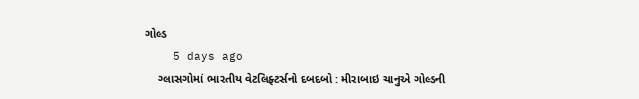ગોલ્ડ
    5 days ago
    ગ્લાસગોમાં ભારતીય વેટલિફ્ટર્સનો દબદબો : મીરાબાઇ ચાનુએ ગોલ્ડની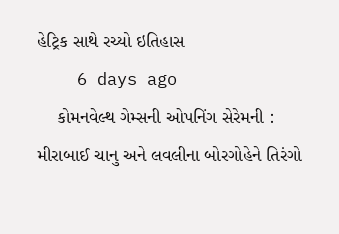હેટ્રિક સાથે રચ્યો ઇતિહાસ
    6 days ago
    કોમનવેલ્થ ગેમ્સની ઓપનિંગ સેરેમની : મીરાબાઈ ચાનુ અને લવલીના બોરગોહેને તિરંગો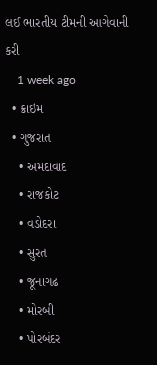લઈ ભારતીય ટીમની આગેવાની કરી
    1 week ago
  • ક્રાઇમ
  • ગુજરાત
    • અમદાવાદ
    • રાજકોટ
    • વડોદરા
    • સુરત
    • જૂનાગઢ
    • મોરબી
    • પોરબંદર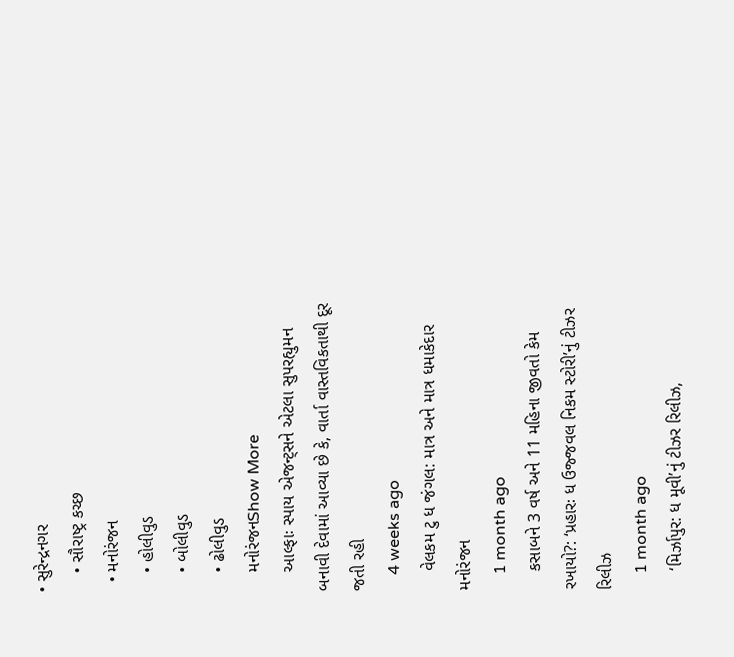• સુરેન્દ્રનગર
    • સૌરાષ્ટ્ર કચ્છ
  • મનોરંજન
    • હોલીવુડ
    • બોલીવુડ
    • ઢોલીવુડ
    મનોરંજનShow More
    આલ્ફાઃ સ્પાય એજન્ટ્સને એટલા સુપરહ્યુમન બનાવી દેવામાં આવ્યા છે કે, વાર્તા વાસ્તવિકતાથી દૂર જતી રહી
    4 weeks ago
    વેલકમ ટુ ધ જંગલ: માત્ર અને માત્ર ધમાકેદાર મનોરંજન
    1 month ago
    કસાબને 3 વર્ષ અને 11 મહિના જીવતો કેમ રખાયો?: ‘પ્રહારઃ ધ ઉજ્જવલ નિકમ સ્ટોરી’નું ટીઝર રિલીઝ
    1 month ago
    ‘મિર્ઝાપુર: ધ મૂવી’નું ટીઝર રિલીઝ,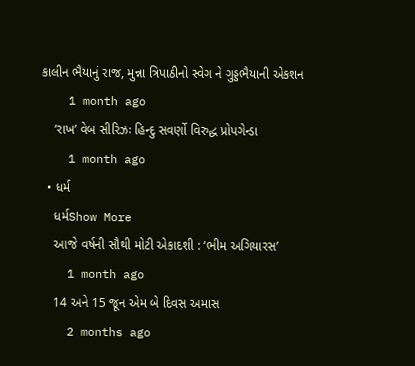કાલીન ભૈયાનું રાજ, મુન્ના ત્રિપાઠીનો સ્વેગ ને ગુડ્ડભૈયાની એકશન
    1 month ago
    ‘રાખ’ વેબ સીરિઝઃ હિન્દુ સવર્ણો વિરુદ્ધ પ્રોપગેન્ડા
    1 month ago
  • ધર્મ
    ધર્મShow More
    આજે વર્ષની સૌથી મોટી એકાદશી : ‘ભીમ અગિયારસ’
    1 month ago
    14 અને 15 જૂન એમ બે દિવસ અમાસ
    2 months ago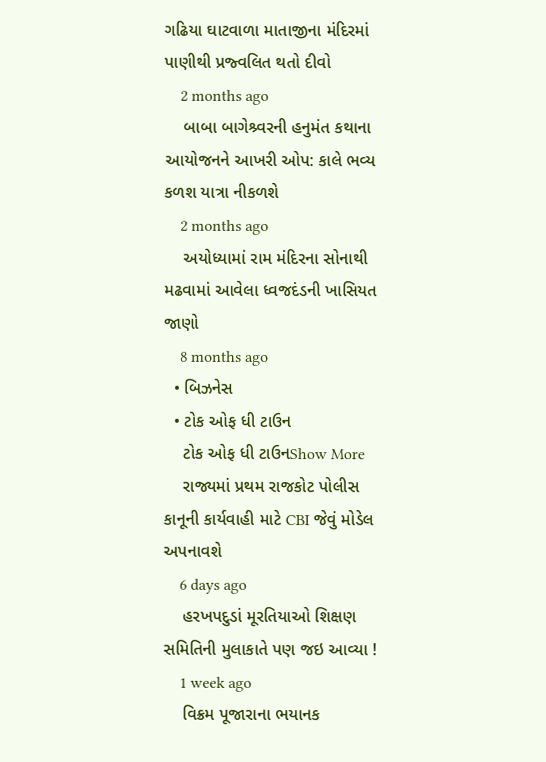ગઢિયા ઘાટવાળા માતાજીના મંદિરમાં પાણીથી પ્રજ્વલિત થતો દીવો
    2 months ago
    બાબા બાગેશ્ર્વરની હનુમંત કથાના આયોજનને આખરી ઓપ: કાલે ભવ્ય કળશ યાત્રા નીકળશે
    2 months ago
    અયોધ્યામાં રામ મંદિરના સોનાથી મઢવામાં આવેલા ધ્વજદંડની ખાસિયત જાણો
    8 months ago
  • બિઝનેસ
  • ટોક ઓફ ધી ટાઉન
    ટોક ઓફ ધી ટાઉનShow More
    રાજ્યમાં પ્રથમ રાજકોટ પોલીસ કાનૂની કાર્યવાહી માટે CBI જેવું મોડેલ અપનાવશે
    6 days ago
    હરખપદુડાં મૂરતિયાઓ શિક્ષણ સમિતિની મુલાકાતે પણ જઇ આવ્યા !
    1 week ago
    વિક્રમ પૂજારાના ભયાનક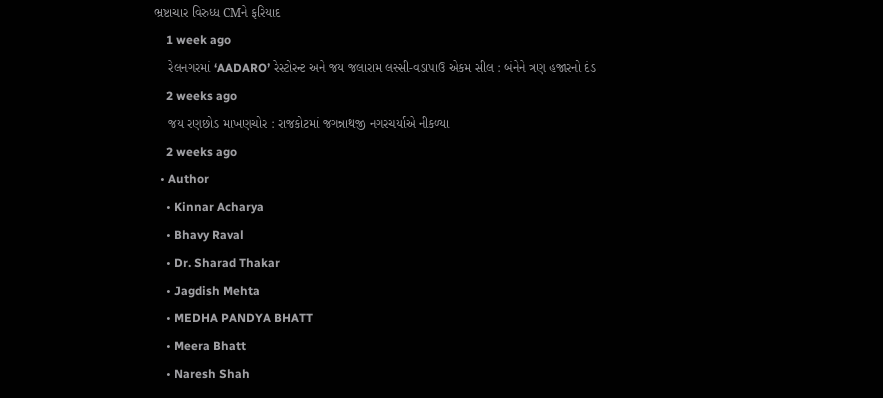ભ્રષ્ટાચાર વિરુધ્ધ CMને ફરિયાદ
    1 week ago
    રેલનગરમાં ‘AADARO’ રેસ્ટોરન્ટ અને જય જલારામ લસ્સી-વડાપાઉ એકમ સીલ : બંનેને ત્રણ હજારનો દંડ
    2 weeks ago
    જય રણછોડ માખણચોર : રાજકોટમાં જગન્નાથજી નગરચર્યાએ નીકળ્યા
    2 weeks ago
  • Author
    • Kinnar Acharya
    • Bhavy Raval
    • Dr. Sharad Thakar
    • Jagdish Mehta
    • MEDHA PANDYA BHATT
    • Meera Bhatt
    • Naresh Shah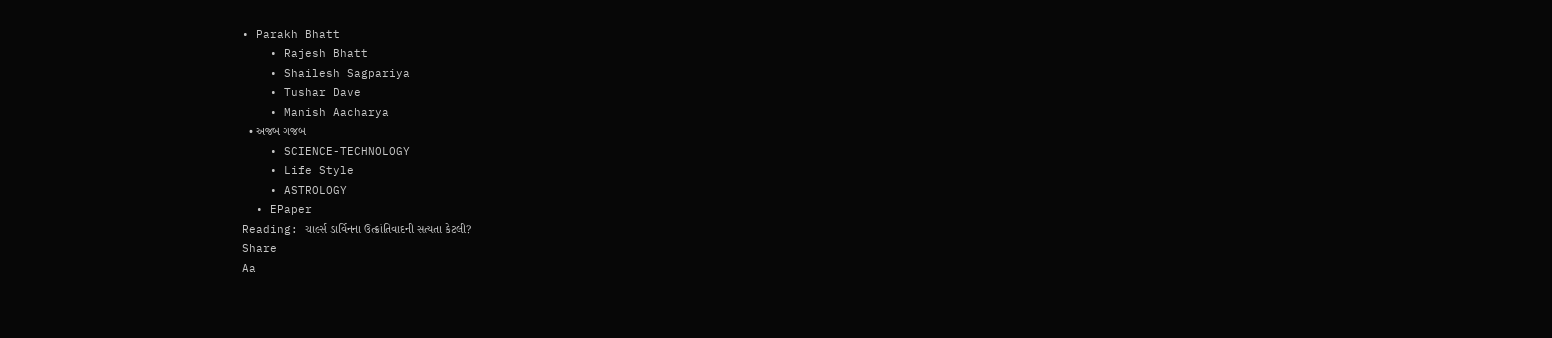• Parakh Bhatt
    • Rajesh Bhatt
    • Shailesh Sagpariya
    • Tushar Dave
    • Manish Aacharya
  • અજબ ગજબ
    • SCIENCE-TECHNOLOGY
    • Life Style
    • ASTROLOGY
  • EPaper
Reading: ચાર્લ્સ ડાર્વિનના ઉત્ક્રાંતિવાદની સત્યતા કેટલી?
Share
Aa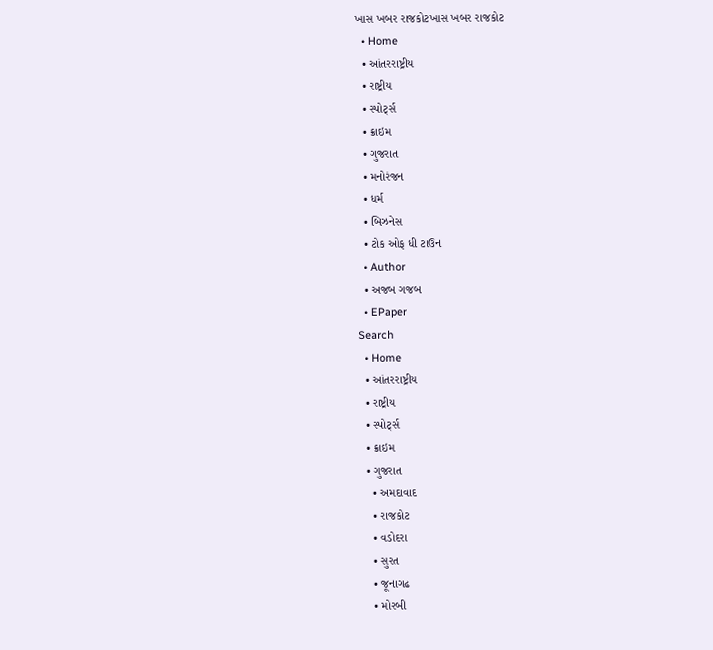ખાસ ખબર રાજકોટખાસ ખબર રાજકોટ
  • Home
  • આંતરરાષ્ટ્રીય
  • રાષ્ટ્રીય
  • સ્પોર્ટ્સ
  • ક્રાઇમ
  • ગુજરાત
  • મનોરંજન
  • ધર્મ
  • બિઝનેસ
  • ટોક ઓફ ધી ટાઉન
  • Author
  • અજબ ગજબ
  • EPaper
Search
  • Home
  • આંતરરાષ્ટ્રીય
  • રાષ્ટ્રીય
  • સ્પોર્ટ્સ
  • ક્રાઇમ
  • ગુજરાત
    • અમદાવાદ
    • રાજકોટ
    • વડોદરા
    • સુરત
    • જૂનાગઢ
    • મોરબી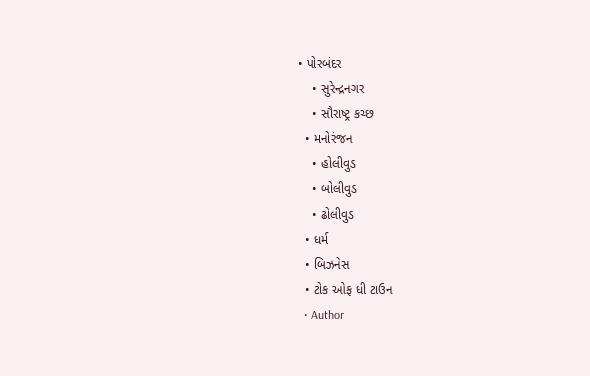• પોરબંદર
    • સુરેન્દ્રનગર
    • સૌરાષ્ટ્ર કચ્છ
  • મનોરંજન
    • હોલીવુડ
    • બોલીવુડ
    • ઢોલીવુડ
  • ધર્મ
  • બિઝનેસ
  • ટોક ઓફ ધી ટાઉન
  • Author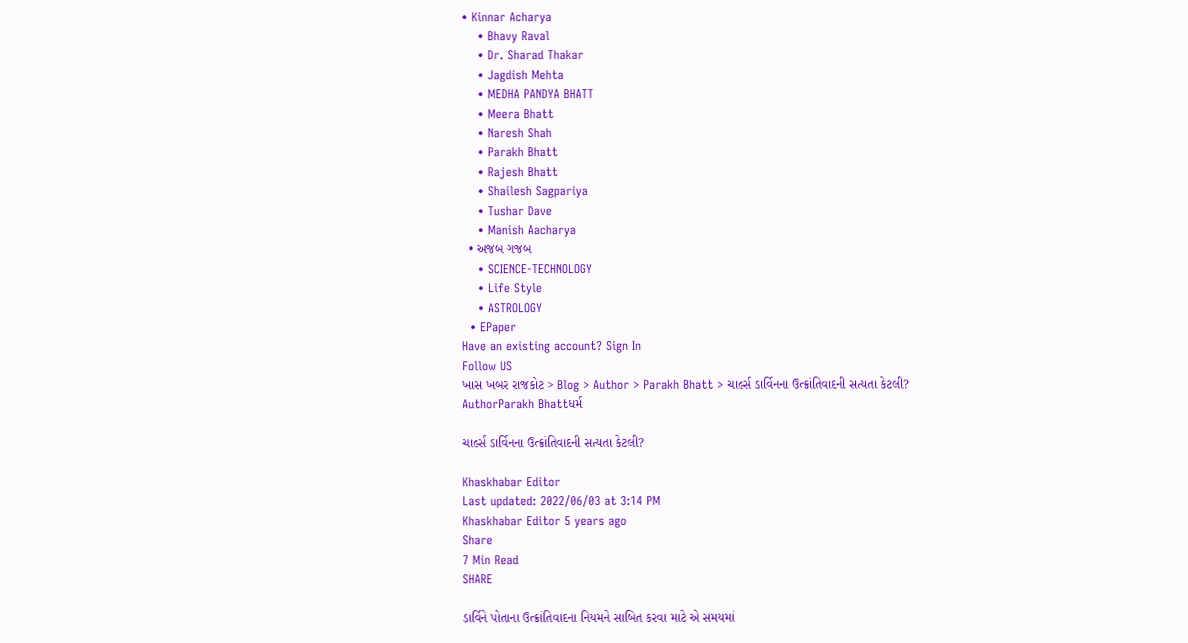• Kinnar Acharya
    • Bhavy Raval
    • Dr. Sharad Thakar
    • Jagdish Mehta
    • MEDHA PANDYA BHATT
    • Meera Bhatt
    • Naresh Shah
    • Parakh Bhatt
    • Rajesh Bhatt
    • Shailesh Sagpariya
    • Tushar Dave
    • Manish Aacharya
  • અજબ ગજબ
    • SCIENCE-TECHNOLOGY
    • Life Style
    • ASTROLOGY
  • EPaper
Have an existing account? Sign In
Follow US
ખાસ ખબર રાજકોટ > Blog > Author > Parakh Bhatt > ચાર્લ્સ ડાર્વિનના ઉત્ક્રાંતિવાદની સત્યતા કેટલી?
AuthorParakh Bhattધર્મ

ચાર્લ્સ ડાર્વિનના ઉત્ક્રાંતિવાદની સત્યતા કેટલી?

Khaskhabar Editor
Last updated: 2022/06/03 at 3:14 PM
Khaskhabar Editor 5 years ago
Share
7 Min Read
SHARE

ડાર્વિને પોતાના ઉત્ક્રાંતિવાદના નિયમને સાબિત કરવા માટે એ સમયમાં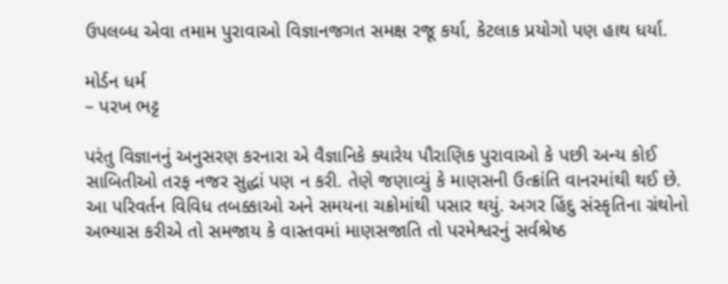ઉપલબ્ધ એવા તમામ પુરાવાઓ વિજ્ઞાનજગત સમક્ષ રજૂ કર્યા, કેટલાક પ્રયોગો પણ હાથ ધર્યા.

મોર્ડન ધર્મ
– પરખ ભટ્ટ

પરંતુ વિજ્ઞાનનું અનુસરણ કરનારા એ વૈજ્ઞાનિકે ક્યારેય પૌરાણિક પુરાવાઓ કે પછી અન્ય કોઈ સાબિતીઓ તરફ નજર સુદ્ધાં પણ ન કરી. તેણે જણાવ્યું કે માણસની ઉત્ક્રાંતિ વાનરમાંથી થઈ છે. આ પરિવર્તન વિવિધ તબક્કાઓ અને સમયના ચક્રોમાંથી પસાર થયું. અગર હિંદુ સંસ્કૃતિના ગ્રંથોનો અભ્યાસ કરીએ તો સમજાય કે વાસ્તવમાં માણસજાતિ તો પરમેશ્વરનું સર્વશ્રેષ્ઠ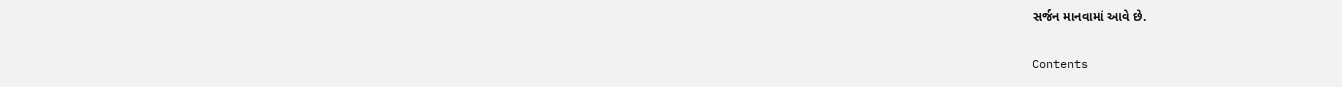સર્જન માનવામાં આવે છે.

Contents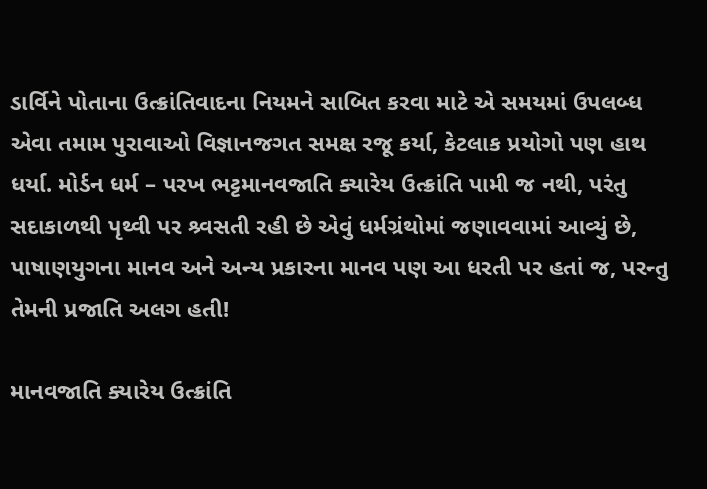ડાર્વિને પોતાના ઉત્ક્રાંતિવાદના નિયમને સાબિત કરવા માટે એ સમયમાં ઉપલબ્ધ એવા તમામ પુરાવાઓ વિજ્ઞાનજગત સમક્ષ રજૂ કર્યા, કેટલાક પ્રયોગો પણ હાથ ધર્યા. મોર્ડન ધર્મ – પરખ ભટ્ટમાનવજાતિ ક્યારેય ઉત્ક્રાંતિ પામી જ નથી, પરંતુ સદાકાળથી પૃથ્વી પર શ્ર્વસતી રહી છે એવું ધર્મગ્રંથોમાં જણાવવામાં આવ્યું છે, પાષાણયુગના માનવ અને અન્ય પ્રકારના માનવ પણ આ ધરતી પર હતાં જ, પરન્તુ તેમની પ્રજાતિ અલગ હતી!

માનવજાતિ ક્યારેય ઉત્ક્રાંતિ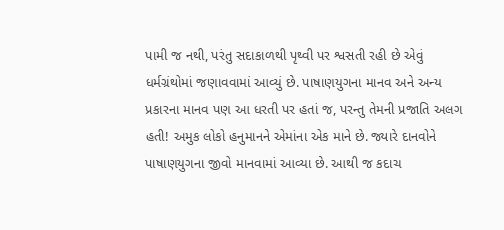પામી જ નથી, પરંતુ સદાકાળથી પૃથ્વી પર શ્વસતી રહી છે એવું ધર્મગ્રંથોમાં જણાવવામાં આવ્યું છે. પાષાણયુગના માનવ અને અન્ય પ્રકારના માનવ પણ આ ધરતી પર હતાં જ, પરન્તુ તેમની પ્રજાતિ અલગ હતી! અમુક લોકો હનુમાનને એમાંના એક માને છે. જ્યારે દાનવોને પાષાણયુગના જીવો માનવામાં આવ્યા છે. આથી જ કદાચ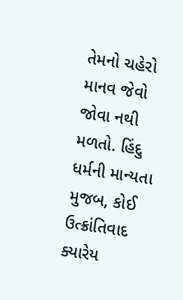તેમનો ચહેરો માનવ જેવો જોવા નથી મળતો. હિંદુ ધર્મની માન્યતા મુજબ, કોઈ ઉત્ક્રાંતિવાદ ક્યારેય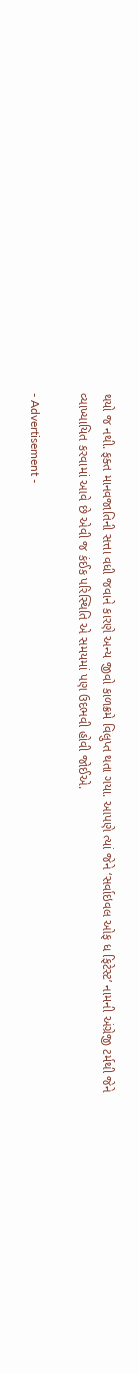થયો જ નથી. ફક્ત માનવજાતિની સત્તા વધી જવાને કારણે અન્ય જીવો કાળક્રમે વિલુપ્ત થતા ગયા. આપણે ત્યાં જેને ‘સર્વાઇવલ ઓફ ધ ફિટેસ્ટ’ નામની અંગ્રેજી ટર્મથી જેને વ્યાખ્યાયિત કરવામાં આવે છે એવી જ કંઈક પરિસ્થિતિ એ સમયમાં પણ ઉદભવી હોવી જોઈએ.

- Advertisement -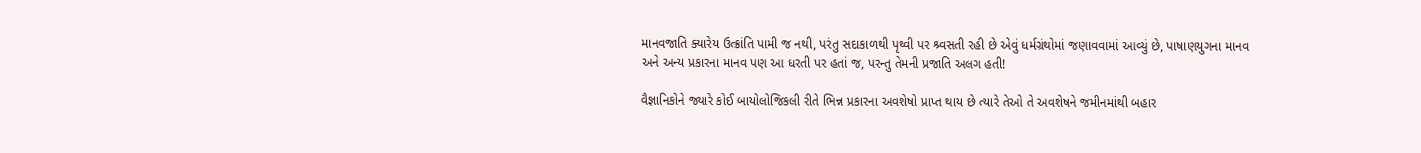માનવજાતિ ક્યારેય ઉત્ક્રાંતિ પામી જ નથી, પરંતુ સદાકાળથી પૃથ્વી પર શ્ર્વસતી રહી છે એવું ધર્મગ્રંથોમાં જણાવવામાં આવ્યું છે, પાષાણયુગના માનવ અને અન્ય પ્રકારના માનવ પણ આ ધરતી પર હતાં જ, પરન્તુ તેમની પ્રજાતિ અલગ હતી!

વૈજ્ઞાનિકોને જ્યારે કોઈ બાયોલોજિકલી રીતે ભિન્ન પ્રકારના અવશેષો પ્રાપ્ત થાય છે ત્યારે તેઓ તે અવશેષને જમીનમાંથી બહાર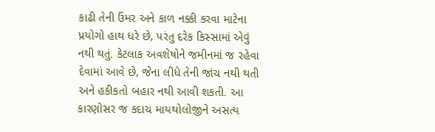કાઢી તેની ઉંમર અને કાળ નક્કી કરવા માટેના પ્રયોગો હાથ ધરે છે, પરંતુ દરેક કિસ્સામાં એવું નથી થતું. કેટલાક અવશેષોને જમીનમાં જ રહેવા દેવામાં આવે છે, જેના લીધે તેની જાંચ નથી થતી અને હકીકતો બહાર નથી આવી શકતી. આ કારણોસર જ કદાચ માયથોલોજીને અસત્ય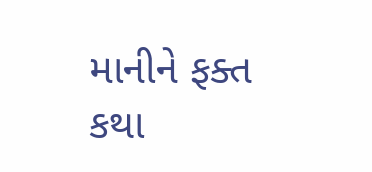માનીને ફક્ત કથા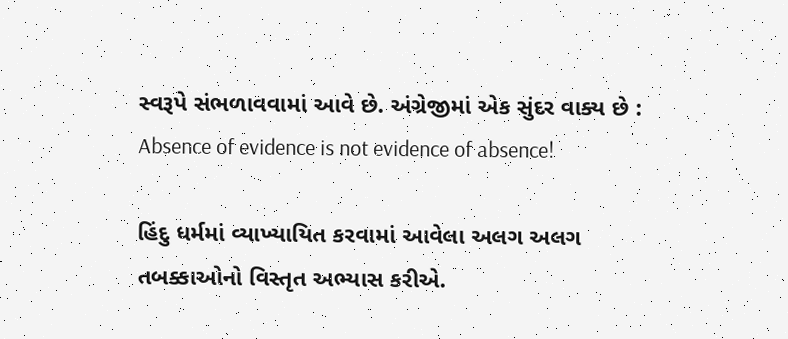સ્વરૂપે સંભળાવવામાં આવે છે. અંગ્રેજીમાં એક સુંદર વાક્ય છે : Absence of evidence is not evidence of absence!

હિંદુ ધર્મમાં વ્યાખ્યાયિત કરવામાં આવેલા અલગ અલગ તબક્કાઓનો વિસ્તૃત અભ્યાસ કરીએ.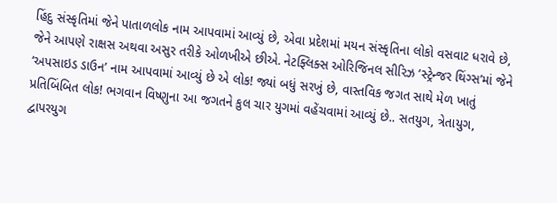હિંદુ સંસ્કૃતિમાં જેને પાતાળલોક નામ આપવામાં આવ્યું છે, એવા પ્રદેશમાં મયન સંસ્કૃતિના લોકો વસવાટ ધરાવે છે, જેને આપણે રાક્ષસ અથવા અસુર તરીકે ઓળખીએ છીએ. નેટફ્લિક્સ ઓરિજિનલ સીરિઝ ‘સ્ટ્રેન્જર થિંગ્સ’માં જેને ‘અપસાઇડ ડાઉન’ નામ આપવામાં આવ્યું છે એ લોક! જ્યાં બધું સરખું છે, વાસ્તવિક જગત સાથે મેળ ખાતું પ્રતિબિંબિત લોક! ભગવાન વિષ્ણુના આ જગતને કુલ ચાર યુગમાં વહેંચવામાં આવ્યું છે.. સતયુગ, ત્રેતાયુગ, દ્વાપરયુગ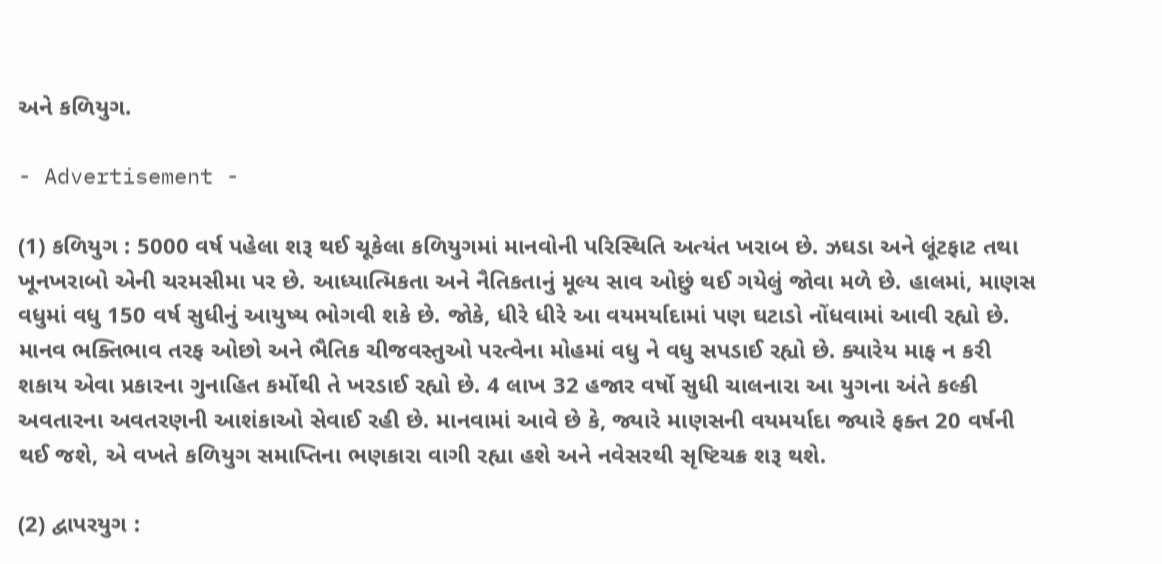અને કળિયુગ.

- Advertisement -

(1) કળિયુગ : 5000 વર્ષ પહેલા શરૂ થઈ ચૂકેલા કળિયુગમાં માનવોની પરિસ્થિતિ અત્યંત ખરાબ છે. ઝઘડા અને લૂંટફાટ તથા ખૂનખરાબો એની ચરમસીમા પર છે. આધ્યાત્મિકતા અને નૈતિકતાનું મૂલ્ય સાવ ઓછું થઈ ગયેલું જોવા મળે છે. હાલમાં, માણસ વધુમાં વધુ 150 વર્ષ સુધીનું આયુષ્ય ભોગવી શકે છે. જોકે, ધીરે ધીરે આ વયમર્યાદામાં પણ ઘટાડો નોંધવામાં આવી રહ્યો છે. માનવ ભક્તિભાવ તરફ ઓછો અને ભૈતિક ચીજવસ્તુઓ પરત્વેના મોહમાં વધુ ને વધુ સપડાઈ રહ્યો છે. ક્યારેય માફ ન કરી શકાય એવા પ્રકારના ગુનાહિત કર્મોથી તે ખરડાઈ રહ્યો છે. 4 લાખ 32 હજાર વર્ષો સુધી ચાલનારા આ યુગના અંતે કલ્કી અવતારના અવતરણની આશંકાઓ સેવાઈ રહી છે. માનવામાં આવે છે કે, જ્યારે માણસની વયમર્યાદા જ્યારે ફક્ત 20 વર્ષની થઈ જશે, એ વખતે કળિયુગ સમાપ્તિના ભણકારા વાગી રહ્યા હશે અને નવેસરથી સૃષ્ટિચક્ર શરૂ થશે.

(2) દ્વાપરયુગ :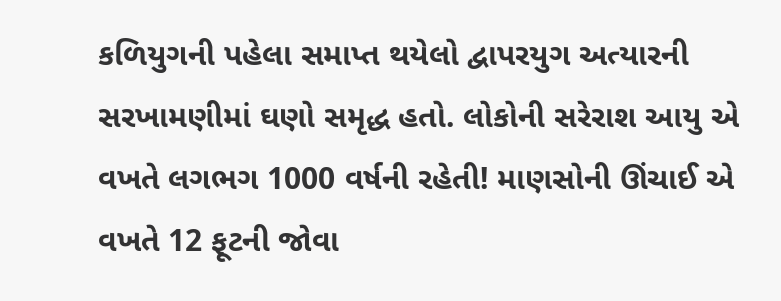કળિયુગની પહેલા સમાપ્ત થયેલો દ્વાપરયુગ અત્યારની સરખામણીમાં ઘણો સમૃદ્ધ હતો. લોકોની સરેરાશ આયુ એ વખતે લગભગ 1000 વર્ષની રહેતી! માણસોની ઊંચાઈ એ વખતે 12 ફૂટની જોવા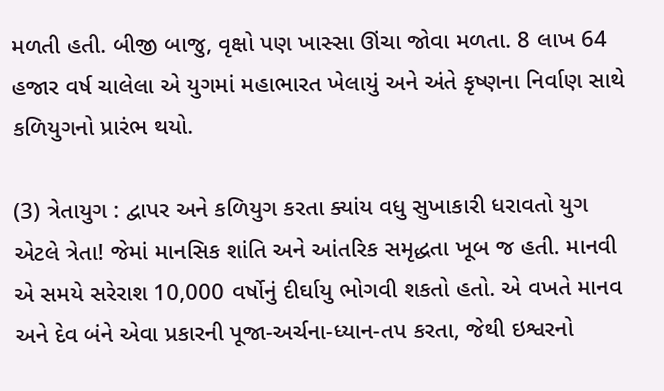મળતી હતી. બીજી બાજુ, વૃક્ષો પણ ખાસ્સા ઊંચા જોવા મળતા. 8 લાખ 64 હજાર વર્ષ ચાલેલા એ યુગમાં મહાભારત ખેલાયું અને અંતે કૃષ્ણના નિર્વાણ સાથે કળિયુગનો પ્રારંભ થયો.

(3) ત્રેતાયુગ : દ્વાપર અને કળિયુગ કરતા ક્યાંય વધુ સુખાકારી ધરાવતો યુગ એટલે ત્રેતા! જેમાં માનસિક શાંતિ અને આંતરિક સમૃદ્ધતા ખૂબ જ હતી. માનવી એ સમયે સરેરાશ 10,000 વર્ષોનું દીર્ઘાયુ ભોગવી શકતો હતો. એ વખતે માનવ અને દેવ બંને એવા પ્રકારની પૂજા-અર્ચના-ધ્યાન-તપ કરતા, જેથી ઇશ્વરનો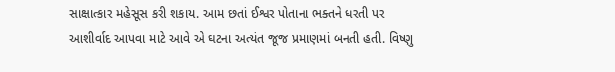સાક્ષાત્કાર મહેસૂસ કરી શકાય. આમ છતાં ઈશ્વર પોતાના ભક્તને ધરતી પર આશીર્વાદ આપવા માટે આવે એ ઘટના અત્યંત જૂજ પ્રમાણમાં બનતી હતી. વિષ્ણુ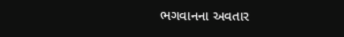ભગવાનના અવતાર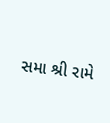સમા શ્રી રામે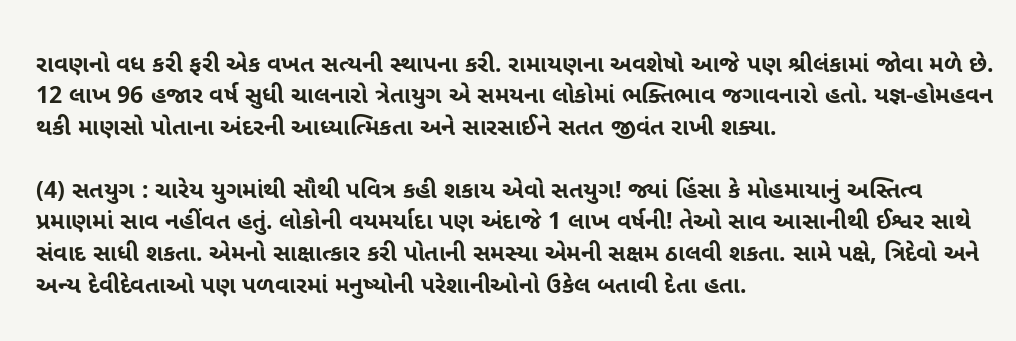રાવણનો વધ કરી ફરી એક વખત સત્યની સ્થાપના કરી. રામાયણના અવશેષો આજે પણ શ્રીલંકામાં જોવા મળે છે. 12 લાખ 96 હજાર વર્ષ સુધી ચાલનારો ત્રેતાયુગ એ સમયના લોકોમાં ભક્તિભાવ જગાવનારો હતો. યજ્ઞ-હોમહવન થકી માણસો પોતાના અંદરની આધ્યાત્મિકતા અને સારસાઈને સતત જીવંત રાખી શક્યા.

(4) સતયુગ : ચારેય યુગમાંથી સૌથી પવિત્ર કહી શકાય એવો સતયુગ! જ્યાં હિંસા કે મોહમાયાનું અસ્તિત્વ પ્રમાણમાં સાવ નહીંવત હતું. લોકોની વયમર્યાદા પણ અંદાજે 1 લાખ વર્ષની! તેઓ સાવ આસાનીથી ઈશ્વર સાથે સંવાદ સાધી શકતા. એમનો સાક્ષાત્કાર કરી પોતાની સમસ્યા એમની સક્ષમ ઠાલવી શકતા. સામે પક્ષે, ત્રિદેવો અને અન્ય દેવીદેવતાઓ પણ પળવારમાં મનુષ્યોની પરેશાનીઓનો ઉકેલ બતાવી દેતા હતા.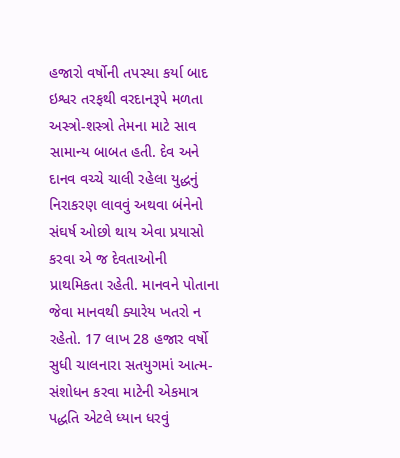હજારો વર્ષોની તપસ્યા કર્યા બાદ ઇશ્વર તરફથી વરદાનરૂપે મળતા અસ્ત્રો-શસ્ત્રો તેમના માટે સાવ સામાન્ય બાબત હતી. દેવ અને દાનવ વચ્ચે ચાલી રહેલા યુદ્ધનું નિરાકરણ લાવવું અથવા બંનેનો સંઘર્ષ ઓછો થાય એવા પ્રયાસો કરવા એ જ દેવતાઓની પ્રાથમિકતા રહેતી. માનવને પોતાના જેવા માનવથી ક્યારેય ખતરો ન રહેતો. 17 લાખ 28 હજાર વર્ષો સુધી ચાલનારા સતયુગમાં આત્મ-સંશોધન કરવા માટેની એકમાત્ર પદ્ધતિ એટલે ધ્યાન ધરવું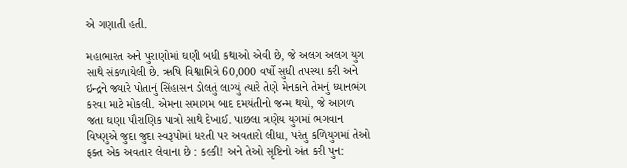એ ગણાતી હતી.

મહાભારત અને પુરાણોમાં ઘણી બધી કથાઓ એવી છે, જે અલગ અલગ યુગ સાથે સંકળાયેલી છે. ઋષિ વિશ્વામિત્રે 60,000 વર્ષો સુધી તપસ્યા કરી અને ઇન્દ્રને જ્યારે પોતાનું સિંહાસન ડોલતું લાગ્યું ત્યારે તેણે મેનકાને તેમનું ધ્યાનભંગ કરવા માટે મોકલી. એમના સમાગમ બાદ દમયંતીનો જન્મ થયો, જે આગળ જતા ઘણા પૌરાણિક પાત્રો સાથે દેખાઈ. પાછલા ત્રણેય યુગમાં ભગવાન વિષ્ણુએ જુદા જુદા સ્વરૂપોમાં ધરતી પર અવતારો લીધા, પરંતુ કળિયુગમાં તેઓ ફક્ત એક અવતાર લેવાના છે : કલ્કી! અને તેઓ સૃષ્ટિનો અંત કરી પુન: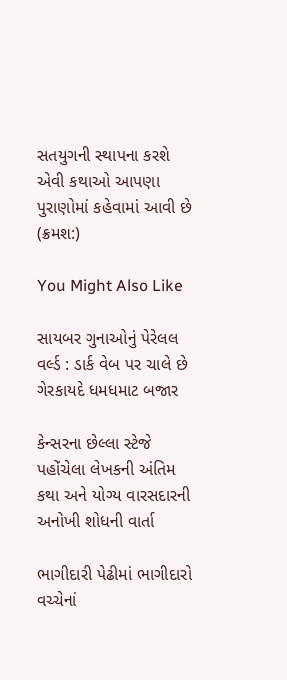સતયુગની સ્થાપના કરશે એવી કથાઓ આપણા પુરાણોમાં કહેવામાં આવી છે (ક્રમશ:)

You Might Also Like

સાયબર ગુનાઓનું પેરેલલ વર્લ્ડ : ડાર્ક વેબ પર ચાલે છે ગેરકાયદે ધમધમાટ બજાર

કેન્સરના છેલ્લા સ્ટેજે પહોંચેલા લેખકની અંતિમ કથા અને યોગ્ય વારસદારની અનોખી શોધની વાર્તા

ભાગીદારી પેઢીમાં ભાગીદારો વચ્ચેનાં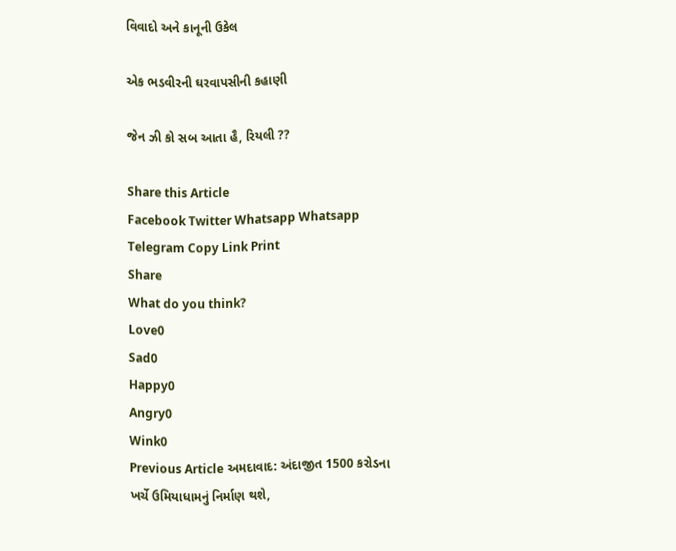વિવાદો અને કાનૂની ઉકેલ

એક ભડવીરની ઘરવાપસીની કહાણી

જેન ઝી કો સબ આતા હૈ, રિયલી ??

Share this Article
Facebook Twitter Whatsapp Whatsapp Telegram Copy Link Print
Share
What do you think?
Love0
Sad0
Happy0
Angry0
Wink0
Previous Article અમદાવાદ: અંદાજીત 1500 કરોડના ખર્ચે ઉમિયાધામનું નિર્માણ થશે,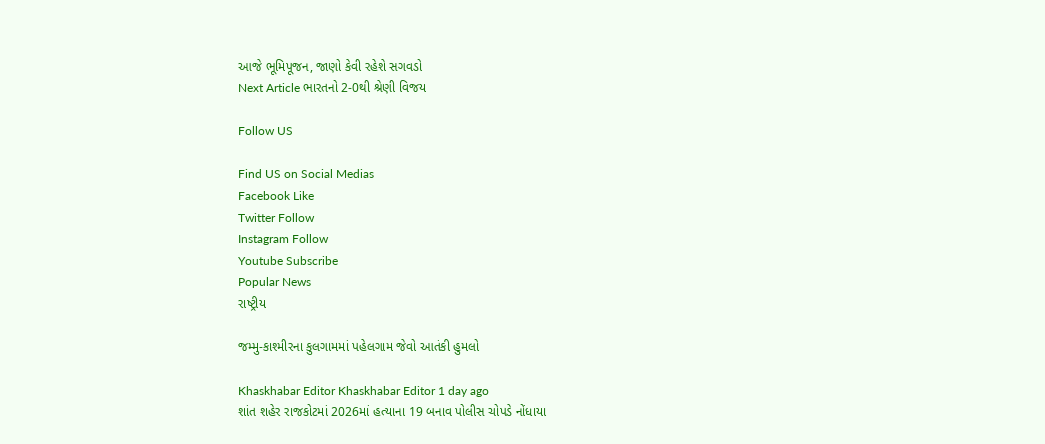આજે ભૂમિપૂજન, જાણો કેવી રહેશે સગવડો
Next Article ભારતનો 2-0થી શ્રેણી વિજય

Follow US

Find US on Social Medias
Facebook Like
Twitter Follow
Instagram Follow
Youtube Subscribe
Popular News
રાષ્ટ્રીય

જમ્મુ-કાશ્મીરના કુલગામમાં પહેલગામ જેવો આતંકી હુમલો

Khaskhabar Editor Khaskhabar Editor 1 day ago
શાંત શહેર રાજકોટમાં 2026માં હત્યાના 19 બનાવ પોલીસ ચોપડે નોંધાયા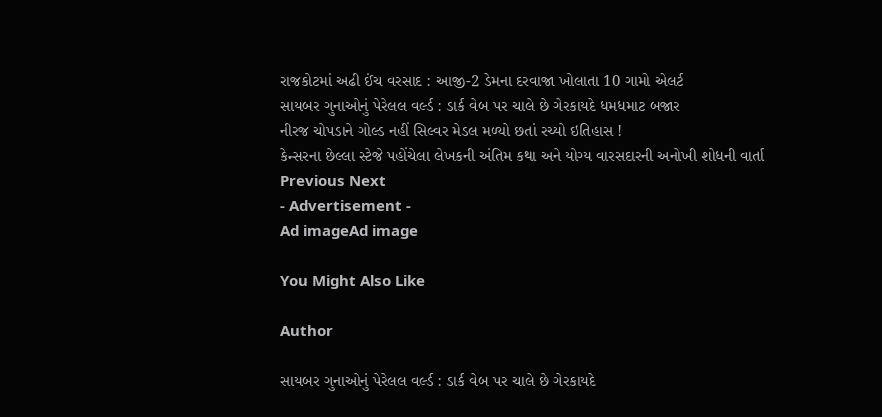રાજકોટમાં અઢી ઈંચ વરસાદ : આજી-2 ડેમના દરવાજા ખોલાતા 10 ગામો એલર્ટ
સાયબર ગુનાઓનું પેરેલલ વર્લ્ડ : ડાર્ક વેબ પર ચાલે છે ગેરકાયદે ધમધમાટ બજાર
નીરજ ચોપડાને ગોલ્ડ નહીં સિલ્વર મેડલ મળ્યો છતાં રચ્યો ઇતિહાસ !
કેન્સરના છેલ્લા સ્ટેજે પહોંચેલા લેખકની અંતિમ કથા અને યોગ્ય વારસદારની અનોખી શોધની વાર્તા
Previous Next
- Advertisement -
Ad imageAd image

You Might Also Like

Author

સાયબર ગુનાઓનું પેરેલલ વર્લ્ડ : ડાર્ક વેબ પર ચાલે છે ગેરકાયદે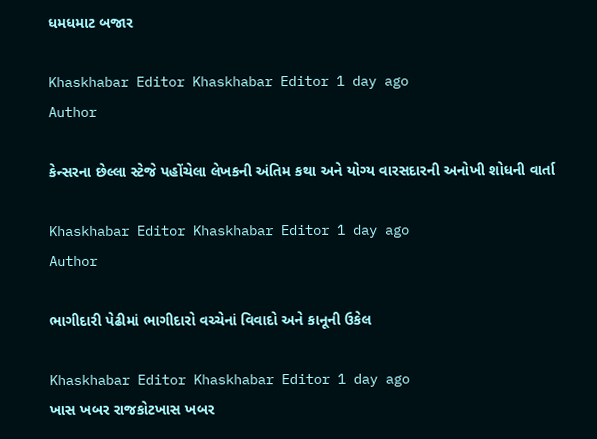ધમધમાટ બજાર

Khaskhabar Editor Khaskhabar Editor 1 day ago
Author

કેન્સરના છેલ્લા સ્ટેજે પહોંચેલા લેખકની અંતિમ કથા અને યોગ્ય વારસદારની અનોખી શોધની વાર્તા

Khaskhabar Editor Khaskhabar Editor 1 day ago
Author

ભાગીદારી પેઢીમાં ભાગીદારો વચ્ચેનાં વિવાદો અને કાનૂની ઉકેલ

Khaskhabar Editor Khaskhabar Editor 1 day ago
ખાસ ખબર રાજકોટખાસ ખબર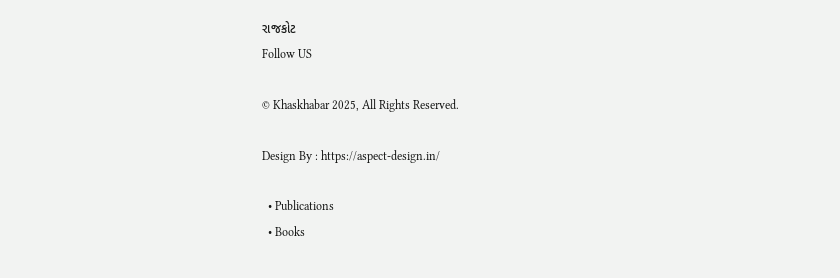રાજકોટ
Follow US

© Khaskhabar 2025, All Rights Reserved.

Design By : https://aspect-design.in/

  • Publications
  • Books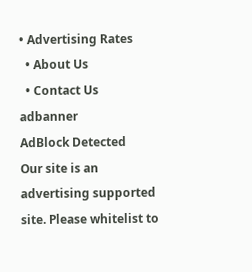• Advertising Rates
  • About Us
  • Contact Us
adbanner
AdBlock Detected
Our site is an advertising supported site. Please whitelist to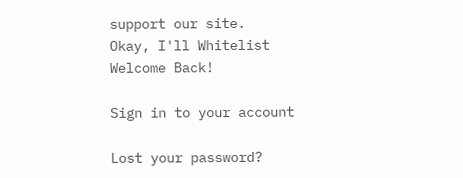support our site.
Okay, I'll Whitelist
Welcome Back!

Sign in to your account

Lost your password?